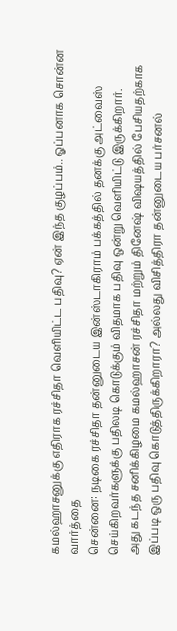கமல்ஹாசனுக்கு எதிராக ரச்சிதா வெளியிட்ட பதிவு? ஏன் இந்த குழப்பம்.. ஓப்பனாக சொன்ன வார்த்தை
சென்னை: நடிகை ரச்சிதா தன்னுடைய இன்ஸ்டாகிராம் பக்கத்தில் தனக்கு அட்வைஸ் செய்கிறவர்களுக்கு பதிலடி கொடுக்கும் விதமாக பதிவு ஒன்று வெளியிட்டு இருக்கிறார்.
அது கடந்த சனிக்கிழமை கமல்ஹாசன் ரச்சிதா மற்றும் தினேஷ் விஷயத்தில் பேசியதற்காக இப்படி ஒரு பதிவு கொடுத்திருக்கிறாரா? அல்லது விசித்திரா தன்னுடைய பர்சனல்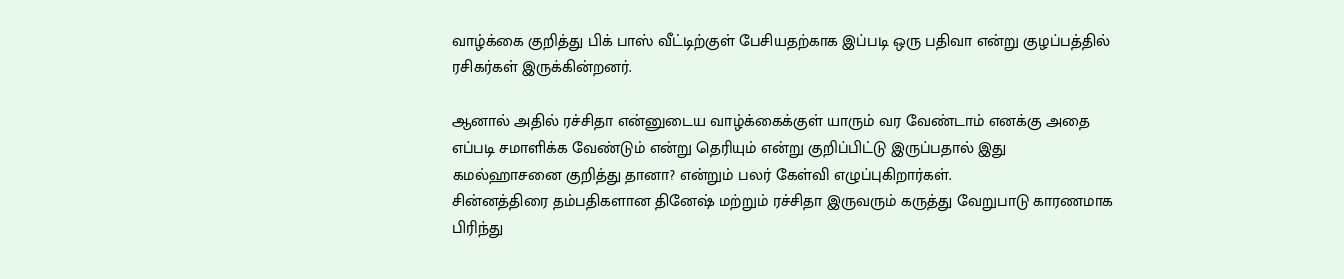வாழ்க்கை குறித்து பிக் பாஸ் வீட்டிற்குள் பேசியதற்காக இப்படி ஒரு பதிவா என்று குழப்பத்தில் ரசிகர்கள் இருக்கின்றனர்.

ஆனால் அதில் ரச்சிதா என்னுடைய வாழ்க்கைக்குள் யாரும் வர வேண்டாம் எனக்கு அதை எப்படி சமாளிக்க வேண்டும் என்று தெரியும் என்று குறிப்பிட்டு இருப்பதால் இது கமல்ஹாசனை குறித்து தானா? என்றும் பலர் கேள்வி எழுப்புகிறார்கள்.
சின்னத்திரை தம்பதிகளான தினேஷ் மற்றும் ரச்சிதா இருவரும் கருத்து வேறுபாடு காரணமாக பிரிந்து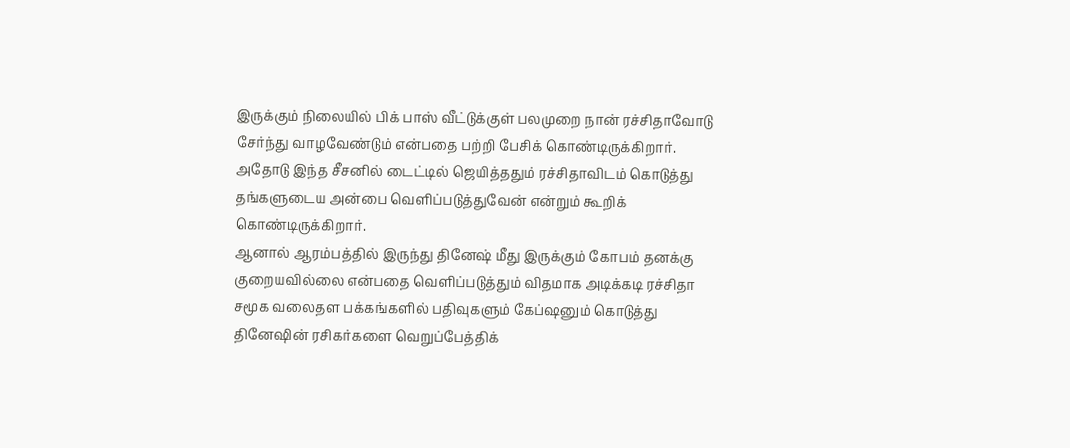இருக்கும் நிலையில் பிக் பாஸ் வீட்டுக்குள் பலமுறை நான் ரச்சிதாவோடு சேர்ந்து வாழவேண்டும் என்பதை பற்றி பேசிக் கொண்டிருக்கிறார். அதோடு இந்த சீசனில் டைட்டில் ஜெயித்ததும் ரச்சிதாவிடம் கொடுத்து தங்களுடைய அன்பை வெளிப்படுத்துவேன் என்றும் கூறிக் கொண்டிருக்கிறார்.
ஆனால் ஆரம்பத்தில் இருந்து தினேஷ் மீது இருக்கும் கோபம் தனக்கு குறையவில்லை என்பதை வெளிப்படுத்தும் விதமாக அடிக்கடி ரச்சிதா சமூக வலைதள பக்கங்களில் பதிவுகளும் கேப்ஷனும் கொடுத்து தினேஷின் ரசிகர்களை வெறுப்பேத்திக்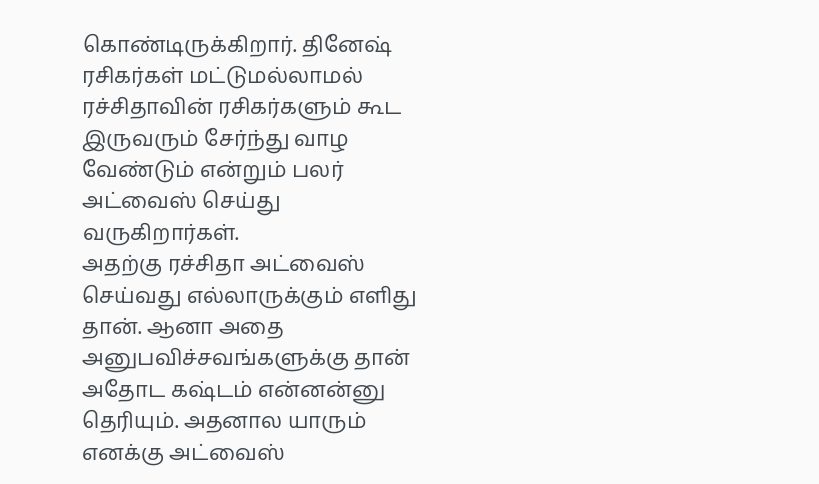கொண்டிருக்கிறார். தினேஷ் ரசிகர்கள் மட்டுமல்லாமல் ரச்சிதாவின் ரசிகர்களும் கூட இருவரும் சேர்ந்து வாழ வேண்டும் என்றும் பலர் அட்வைஸ் செய்து வருகிறார்கள்.
அதற்கு ரச்சிதா அட்வைஸ் செய்வது எல்லாருக்கும் எளிது தான். ஆனா அதை அனுபவிச்சவங்களுக்கு தான் அதோட கஷ்டம் என்னன்னு தெரியும். அதனால யாரும் எனக்கு அட்வைஸ்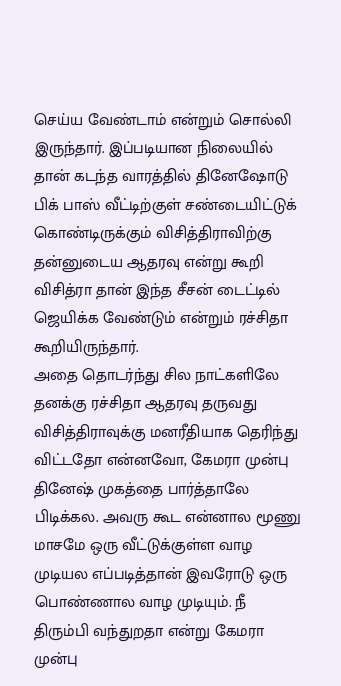செய்ய வேண்டாம் என்றும் சொல்லி இருந்தார். இப்படியான நிலையில் தான் கடந்த வாரத்தில் தினேஷோடு பிக் பாஸ் வீட்டிற்குள் சண்டையிட்டுக் கொண்டிருக்கும் விசித்திராவிற்கு தன்னுடைய ஆதரவு என்று கூறி விசித்ரா தான் இந்த சீசன் டைட்டில் ஜெயிக்க வேண்டும் என்றும் ரச்சிதா கூறியிருந்தார்.
அதை தொடர்ந்து சில நாட்களிலே தனக்கு ரச்சிதா ஆதரவு தருவது விசித்திராவுக்கு மனரீதியாக தெரிந்து விட்டதோ என்னவோ, கேமரா முன்பு தினேஷ் முகத்தை பார்த்தாலே பிடிக்கல. அவரு கூட என்னால மூணு மாசமே ஒரு வீட்டுக்குள்ள வாழ முடியல எப்படித்தான் இவரோடு ஒரு பொண்ணால வாழ முடியும். நீ திரும்பி வந்துறதா என்று கேமரா முன்பு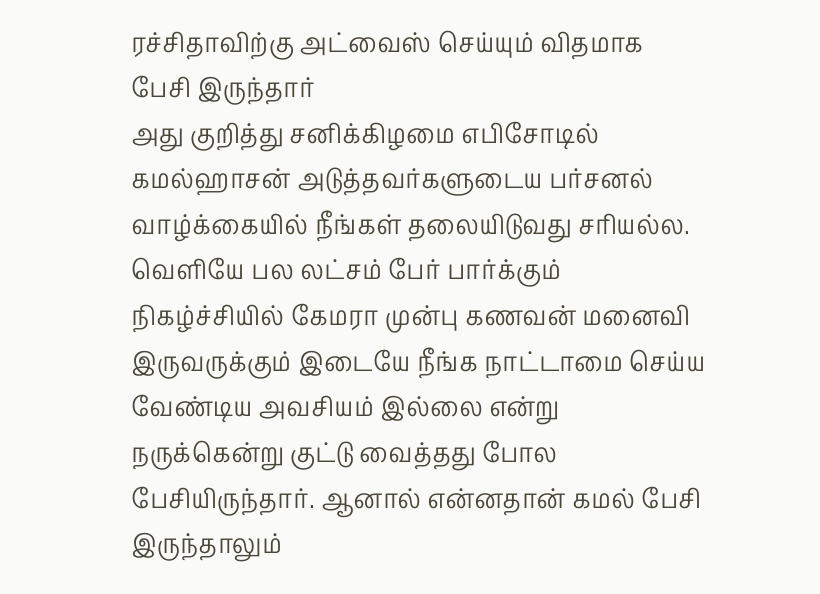ரச்சிதாவிற்கு அட்வைஸ் செய்யும் விதமாக பேசி இருந்தார்
அது குறித்து சனிக்கிழமை எபிசோடில் கமல்ஹாசன் அடுத்தவர்களுடைய பர்சனல் வாழ்க்கையில் நீங்கள் தலையிடுவது சரியல்ல. வெளியே பல லட்சம் பேர் பார்க்கும் நிகழ்ச்சியில் கேமரா முன்பு கணவன் மனைவி இருவருக்கும் இடையே நீங்க நாட்டாமை செய்ய வேண்டிய அவசியம் இல்லை என்று நருக்கென்று குட்டு வைத்தது போல பேசியிருந்தார். ஆனால் என்னதான் கமல் பேசி இருந்தாலும்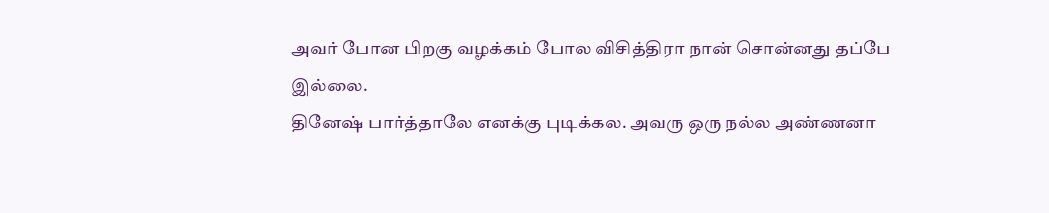அவர் போன பிறகு வழக்கம் போல விசித்திரா நான் சொன்னது தப்பே இல்லை.
தினேஷ் பார்த்தாலே எனக்கு புடிக்கல. அவரு ஒரு நல்ல அண்ணனா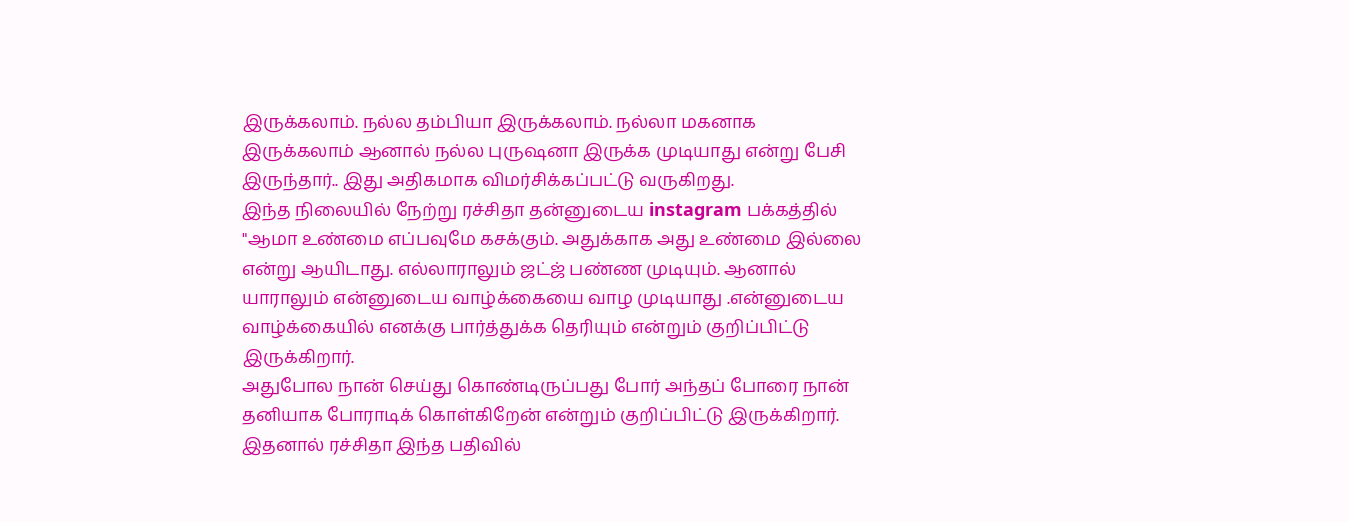இருக்கலாம். நல்ல தம்பியா இருக்கலாம். நல்லா மகனாக இருக்கலாம் ஆனால் நல்ல புருஷனா இருக்க முடியாது என்று பேசி இருந்தார்.. இது அதிகமாக விமர்சிக்கப்பட்டு வருகிறது.
இந்த நிலையில் நேற்று ரச்சிதா தன்னுடைய instagram பக்கத்தில் "ஆமா உண்மை எப்பவுமே கசக்கும். அதுக்காக அது உண்மை இல்லை என்று ஆயிடாது. எல்லாராலும் ஜட்ஜ் பண்ண முடியும். ஆனால் யாராலும் என்னுடைய வாழ்க்கையை வாழ முடியாது .என்னுடைய வாழ்க்கையில் எனக்கு பார்த்துக்க தெரியும் என்றும் குறிப்பிட்டு இருக்கிறார்.
அதுபோல நான் செய்து கொண்டிருப்பது போர் அந்தப் போரை நான் தனியாக போராடிக் கொள்கிறேன் என்றும் குறிப்பிட்டு இருக்கிறார். இதனால் ரச்சிதா இந்த பதிவில்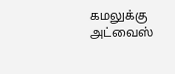கமலுக்கு அட்வைஸ்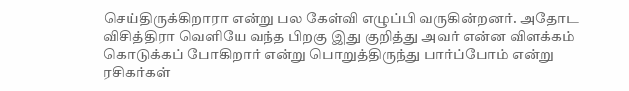செய்திருக்கிறாரா என்று பல கேள்வி எழுப்பி வருகின்றனர். அதோட விசித்திரா வெளியே வந்த பிறகு இது குறித்து அவர் என்ன விளக்கம் கொடுக்கப் போகிறார் என்று பொறுத்திருந்து பார்ப்போம் என்று ரசிகர்கள்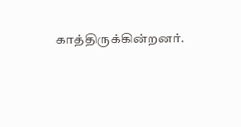காத்திருக்கின்றனர்.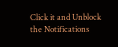Click it and Unblock the Notifications